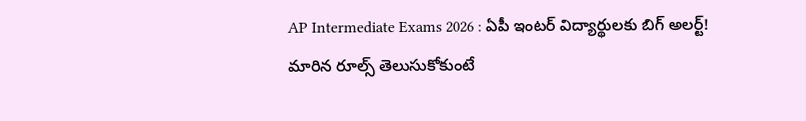AP Intermediate Exams 2026 : ఏపీ ఇంటర్ విద్యార్థులకు బిగ్ అలర్ట్! మారిన రూల్స్ తెలుసుకోకుంటే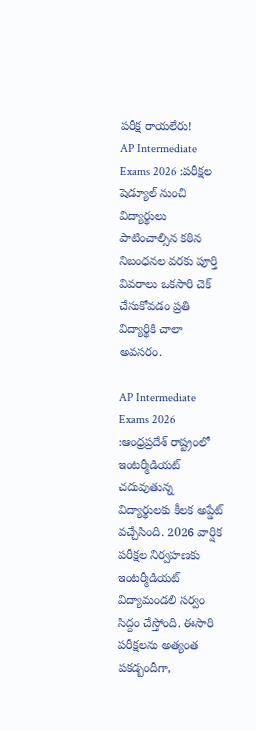పరీక్ష రాయలేరు!
AP Intermediate Exams 2026 :పరీక్షల షెడ్యూల్ నుంచి విద్యార్థులు పాటించాల్సిన కఠిన నిబంధనల వరకు పూర్తి వివరాలు ఒకసారి చెక్ చేసుకోవడం ప్రతి విద్యార్థికి చాలా అవసరం.

AP Intermediate Exams 2026 :ఆంధ్రప్రదేశ్ రాష్ట్రంలో ఇంటర్మీడియట్ చదువుతున్న విద్యార్థులకు కీలక అప్డేట్ వచ్చేసింది. 2026 వార్షిక పరీక్షల నిర్వహణకు ఇంటర్మీడియట్ విద్యామండలి సర్వం సిద్దం చేస్తోంది. ఈసారి పరీక్షలను అత్యంత పకడ్బందీగా,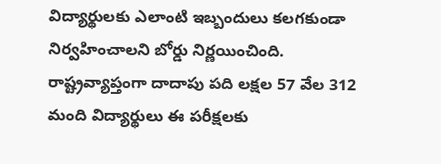విద్యార్థులకు ఎలాంటి ఇబ్బందులు కలగకుండా నిర్వహించాలని బోర్డు నిర్ణయించింది. రాష్ట్రవ్యాప్తంగా దాదాపు పది లక్షల 57 వేల 312 మంది విద్యార్థులు ఈ పరీక్షలకు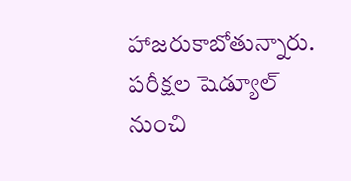హాజరుకాబోతున్నారు.
పరీక్షల షెడ్యూల్ నుంచి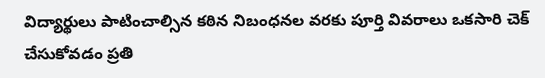విద్యార్థులు పాటించాల్సిన కఠిన నిబంధనల వరకు పూర్తి వివరాలు ఒకసారి చెక్ చేసుకోవడం ప్రతి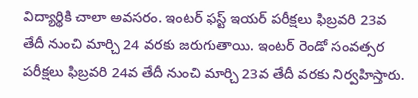విద్యార్థికి చాలా అవసరం. ఇంటర్ ఫస్ట్ ఇయర్ పరీక్షలు ఫిబ్రవరి 23వ తేదీ నుంచి మార్చి 24 వరకు జరుగుతాయి. ఇంటర్ రెండో సంవత్సర పరీక్షలు ఫిబ్రవరి 24వ తేదీ నుంచి మార్చి 23వ తేదీ వరకు నిర్వహిస్తారు.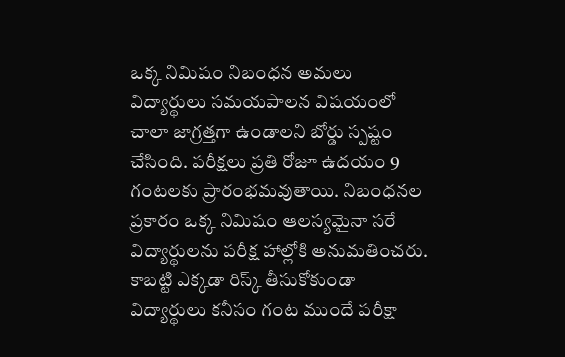ఒక్క నిమిషం నిబంధన అమలు
విద్యార్థులు సమయపాలన విషయంలో చాలా జాగ్రత్తగా ఉండాలని బోర్డు స్పష్టం చేసింది. పరీక్షలు ప్రతి రోజూ ఉదయం 9 గంటలకు ప్రారంభమవుతాయి. నిబంధనల ప్రకారం ఒక్క నిమిషం ఆలస్యమైనా సరే విద్యార్థులను పరీక్ష హాల్లోకి అనుమతించరు. కాబట్టి ఎక్కడా రిస్క్ తీసుకోకుండా విద్యార్థులు కనీసం గంట ముందే పరీక్షా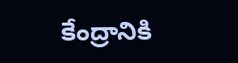కేంద్రానికి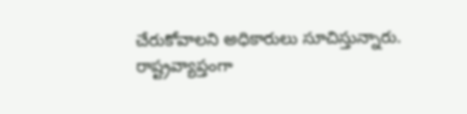చేరుకోవాలని అధికారులు సూచిస్తున్నారు.
రాష్ట్రవ్యాప్తంగా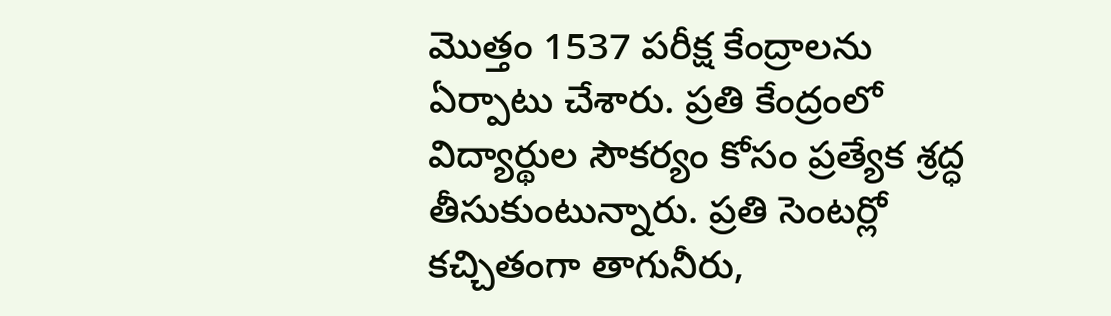మొత్తం 1537 పరీక్ష కేంద్రాలను ఏర్పాటు చేశారు. ప్రతి కేంద్రంలో విద్యార్థుల సౌకర్యం కోసం ప్రత్యేక శ్రద్ధ తీసుకుంటున్నారు. ప్రతి సెంటర్లో కచ్చితంగా తాగునీరు,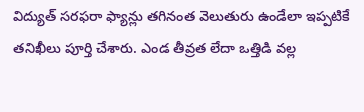విద్యుత్ సరఫరా ఫ్యాన్లు తగినంత వెలుతురు ఉండేలా ఇప్పటికే తనిఖీలు పూర్తి చేశారు. ఎండ తీవ్రత లేదా ఒత్తిడి వల్ల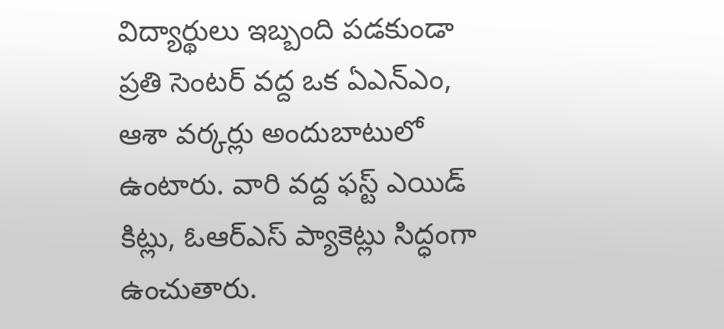విద్యార్థులు ఇబ్బంది పడకుండా ప్రతి సెంటర్ వద్ద ఒక ఏఎన్ఎం, ఆశా వర్కర్లు అందుబాటులో ఉంటారు. వారి వద్ద ఫస్ట్ ఎయిడ్ కిట్లు, ఓఆర్ఎస్ ప్యాకెట్లు సిద్ధంగా ఉంచుతారు.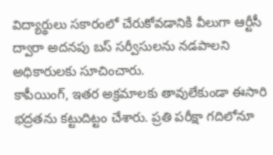విద్యార్థులు సకారంలో చేరుకోవడానికి వీలుగా ఆర్టీసీ ద్వారా అదనపు బస్ సర్వీసులను నడపాలని అధికారులకు సూచించారు.
కాపీయింగ్, ఇతర అక్రమాలకు తావులేకుండా ఈసారి భద్రతను కట్టుదిట్టం చేశారు. ప్రతి పరీక్షా గదిలోనూ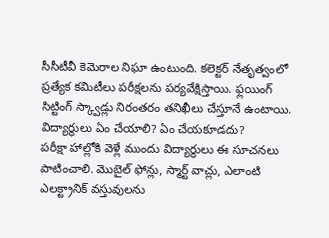సీసీటీవీ కెమెరాల నిఘా ఉంటుంది. కలెక్టర్ నేతృత్వంలో ప్రత్యేక కమిటీలు పరీక్షలను పర్యవేక్షిస్తాయి. ఫ్లయింగ్ సిట్టింగ్ స్క్వాడ్లు నిరంతరం తనిఖీలు చేస్తూనే ఉంటాయి.
విద్యార్థులు ఏం చేయాలి? ఏం చేయకూడదు?
పరీక్షా హాల్లోకి వెళ్లే ముందు విద్యార్థులు ఈ సూచనలు పాటించాలి. మొబైల్ ఫోన్లు, స్మార్ట్ వాచ్లు, ఎలాంటి ఎలక్ట్రానిక్ వస్తువులను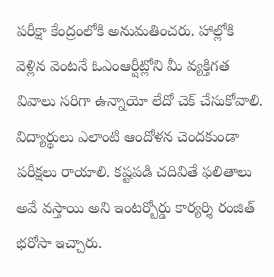పరీక్షా కేంద్రంలోకి అనుమతించరు. హాల్లోకి వెళ్లిన వెంటనే ఓఎంఆర్షీట్లోని మీ వ్యక్తిగత వివాలు సరిగా ఉన్నాయో లేదో చెక్ చేసుకోవాలి. విద్యార్థులు ఎలాంటి ఆందోళన చెందకుండా పరీక్షలు రాయాలి. కష్టపడి చదివితే ఫలితాలు అవే వస్తాయి అని ఇంటర్బోర్డు కార్యర్శి రంజిత్ భరోసా ఇచ్చారు.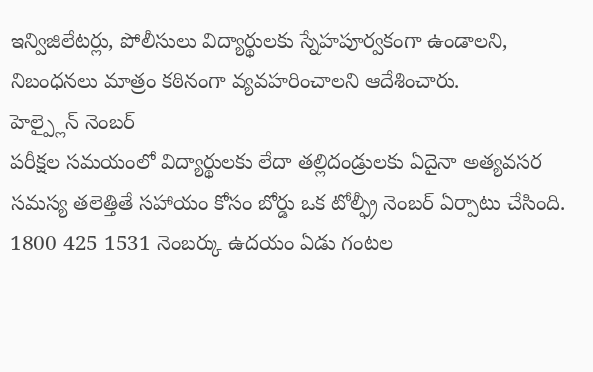ఇన్విజిలేటర్లు, పోలీసులు విద్యార్థులకు స్నేహపూర్వకంగా ఉండాలని, నిబంధనలు మాత్రం కఠినంగా వ్యవహరించాలని ఆదేశించారు.
హెల్ప్లైన్ నెంబర్
పరీక్షల సమయంలో విద్యార్థులకు లేదా తల్లిదండ్రులకు ఏదైనా అత్యవసర సమస్య తలెత్తితే సహాయం కోసం బోర్డు ఒక టోల్ఫ్రీ నెంబర్ ఏర్పాటు చేసింది. 1800 425 1531 నెంబర్కు ఉదయం ఏడు గంటల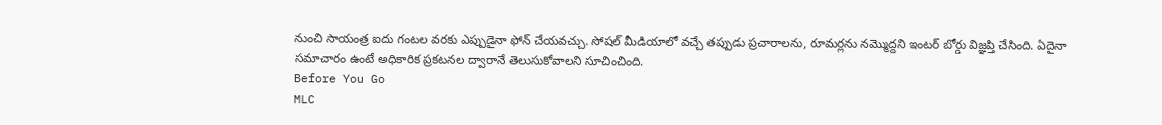నుంచి సాయంత్ర ఐదు గంటల వరకు ఎప్పుడైనా ఫోన్ చేయవచ్చు. సోషల్ మీడియాలో వచ్చే తప్పుడు ప్రచారాలను, రూమర్లను నమ్మొద్దని ఇంటర్ బోర్డు విజ్ఞప్తి చేసింది. ఏదైనా సమాచారం ఉంటే అధికారిక ప్రకటనల ద్వారానే తెలుసుకోవాలని సూచించింది.
Before You Go
MLC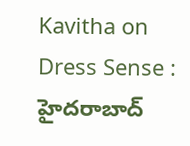Kavitha on Dress Sense : హైదరాబాద్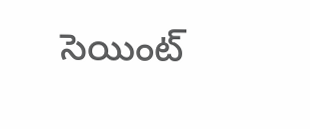సెయింట్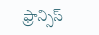ఫ్రాన్సిస్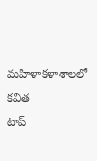మహిళాకళాశాలలో కవిత
టాప్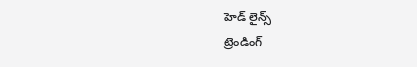హెడ్ లైన్స్
ట్రెండింగ్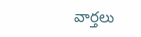వార్తలు